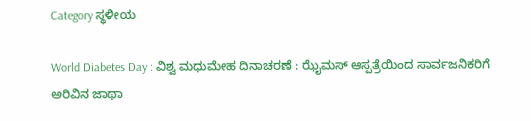Category ಸ್ಥಳೀಯ

World Diabetes Day : ವಿಶ್ವ ಮಧುಮೇಹ ದಿನಾಚರಣೆ : ಝೈಮಸ್ ಆಸ್ಪತ್ರೆಯಿಂದ ಸಾರ್ವಜನಿಕರಿಗೆ ಅರಿವಿನ ಜಾಥಾ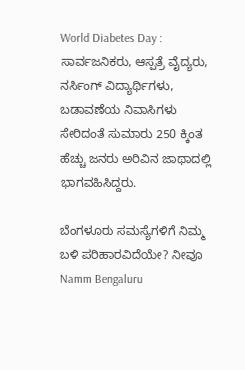World Diabetes Day : ಸಾರ್ವಜನಿಕರು, ಆಸ್ಪತ್ರೆ ವೈದ್ಯರು, ನರ್ಸಿಂಗ್ ವಿದ್ಯಾರ್ಥಿಗಳು, ಬಡಾವಣೆಯ ನಿವಾಸಿಗಳು ಸೇರಿದಂತೆ ಸುಮಾರು 250 ಕ್ಕಿಂತ ಹೆಚ್ಚು ಜನರು ಅರಿವಿನ ಜಾಥಾದಲ್ಲಿ ಭಾಗವಹಿಸಿದ್ದರು.

ಬೆಂಗಳೂರು ಸಮಸ್ಯೆಗಳಿಗೆ ನಿಮ್ಮ ಬಳಿ ಪರಿಹಾರವಿದೆಯೇ? ನೀವೂ Namm Bengaluru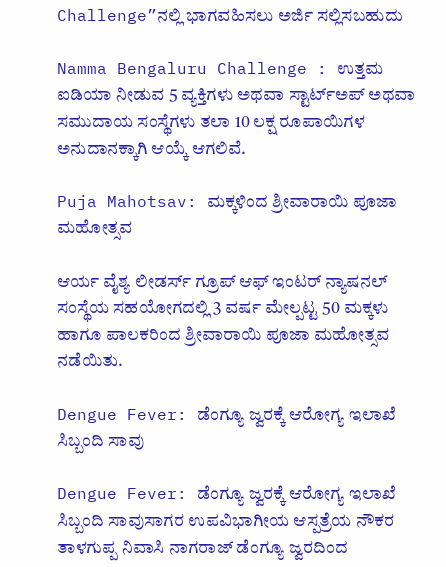Challenge”ನಲ್ಲಿ ಭಾಗವಹಿಸಲು ಅರ್ಜಿ ಸಲ್ಲಿಸಬಹುದು

Namma Bengaluru Challenge : ಉತ್ತಮ ಐಡಿಯಾ ನೀಡುವ 5 ವ್ಯಕ್ತಿಗಳು ಅಥವಾ ಸ್ಟಾರ್ಟ್‌ಅಪ್‌ ಅಥವಾ ಸಮುದಾಯ ಸಂಸ್ಥೆಗಳು ತಲಾ 10 ಲಕ್ಷ ರೂಪಾಯಿಗಳ ಅನುದಾನಕ್ಕಾಗಿ ಆಯ್ಕೆ ಆಗಲಿವೆ.

Puja Mahotsav: ಮಕ್ಕಳಿಂದ ಶ್ರೀವಾರಾಯಿ ಪೂಜಾ ಮಹೋತ್ಸವ

ಆರ್ಯ ವೈಶ್ಯ ಲೀಡರ್ಸ್ ಗ್ರೂಪ್ ಆಫ್ ಇಂಟರ್ ನ್ಯಾಷನಲ್ ಸಂಸ್ಥೆಯ ಸಹಯೋಗದಲ್ಲಿ 3 ವರ್ಷ ಮೇಲ್ಪಟ್ಟ 50 ಮಕ್ಕಳು ಹಾಗೂ ಪಾಲಕರಿಂದ ಶ್ರೀವಾರಾಯಿ ಪೂಜಾ ಮಹೋತ್ಸವ ನಡೆಯಿತು.

Dengue Fever: ಡೆಂಗ್ಯೂ ಜ್ವರಕ್ಕೆ ಆರೋಗ್ಯ ಇಲಾಖೆ ಸಿಬ್ಬಂದಿ ಸಾವು

Dengue Fever: ಡೆಂಗ್ಯೂ ಜ್ವರಕ್ಕೆ ಆರೋಗ್ಯ ಇಲಾಖೆ ಸಿಬ್ಬಂದಿ ಸಾವುಸಾಗರ ಉಪವಿಭಾಗೀಯ ಆಸ್ಪತ್ರೆಯ ನೌಕರ ತಾಳಗುಪ್ಪ ನಿವಾಸಿ ನಾಗರಾಜ್ ಡೆಂಗ್ಯೂ ಜ್ವರದಿಂದ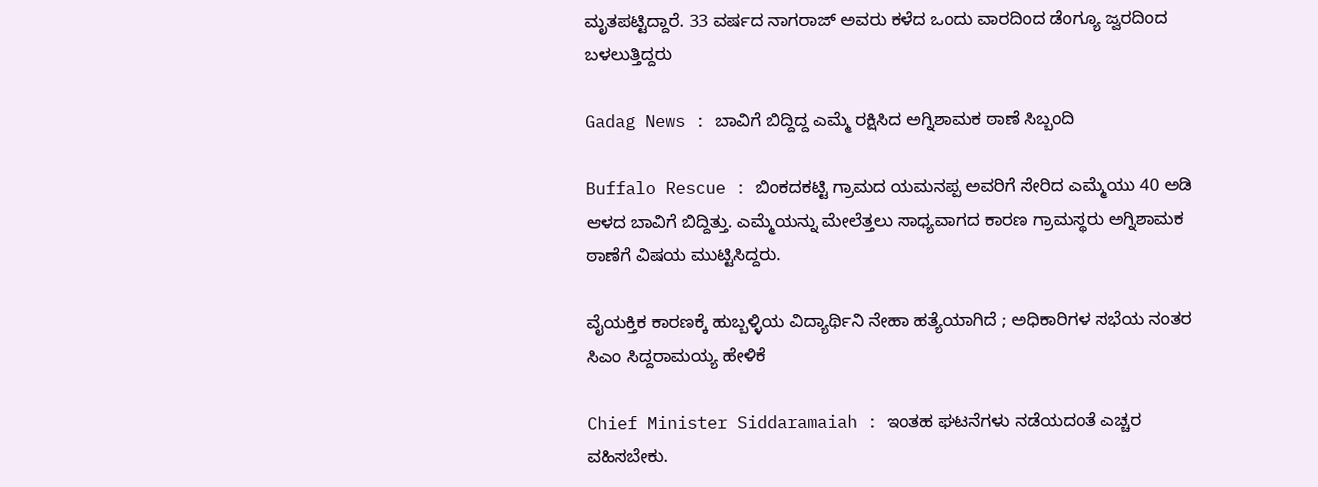ಮೃತಪಟ್ಟಿದ್ದಾರೆ. 33 ವರ್ಷದ ನಾಗರಾಜ್ ಅವರು ಕಳೆದ ಒಂದು ವಾರದಿಂದ ಡೆಂಗ್ಯೂ ಜ್ವರದಿಂದ ಬಳಲುತ್ತಿದ್ದರು

Gadag News : ಬಾವಿಗೆ ಬಿದ್ದಿದ್ದ ಎಮ್ಮೆ ರಕ್ಷಿಸಿದ ಅಗ್ನಿಶಾಮಕ ಠಾಣೆ ಸಿಬ್ಬಂದಿ

Buffalo Rescue : ಬಿಂಕದಕಟ್ಟಿ ಗ್ರಾಮದ ಯಮನಪ್ಪ ಅವರಿಗೆ ಸೇರಿದ ಎಮ್ಮೆಯು 40 ಅಡಿ ಆಳದ ಬಾವಿಗೆ ಬಿದ್ದಿತ್ತು. ಎಮ್ಮೆಯನ್ನು ಮೇಲೆತ್ತಲು ಸಾಧ್ಯವಾಗದ ಕಾರಣ ಗ್ರಾಮಸ್ಥರು ಅಗ್ನಿಶಾಮಕ ಠಾಣೆಗೆ ವಿಷಯ ಮುಟ್ಟಿಸಿದ್ದರು.

ವೈಯಕ್ತಿಕ ಕಾರಣಕ್ಕೆ ಹುಬ್ಬಳ್ಳಿಯ ವಿದ್ಯಾರ್ಥಿನಿ ನೇಹಾ ಹತ್ಯೆಯಾಗಿದೆ ; ಅಧಿಕಾರಿಗಳ ಸಭೆಯ ನಂತರ ಸಿಎಂ ಸಿದ್ದರಾಮಯ್ಯ ಹೇಳಿಕೆ

Chief Minister Siddaramaiah : ಇಂತಹ ಘಟನೆಗಳು ನಡೆಯದಂತೆ ಎಚ್ಚರ ವಹಿಸಬೇಕು.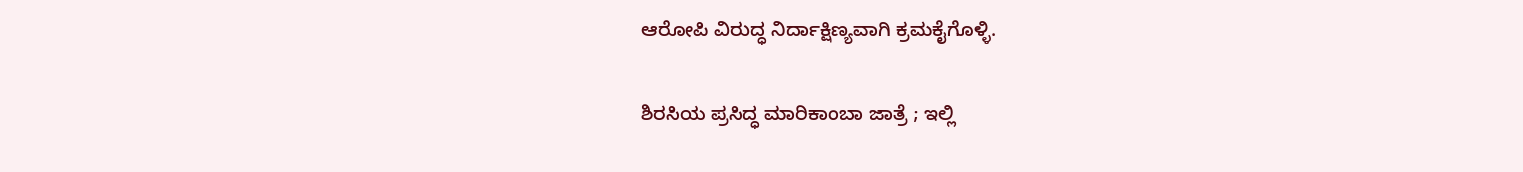ಆರೋಪಿ ವಿರುದ್ಧ ನಿರ್ದಾಕ್ಷಿಣ್ಯವಾಗಿ ಕ್ರಮಕೈಗೊಳ್ಳಿ.

ಶಿರಸಿಯ ಪ್ರಸಿದ್ಧ ಮಾರಿಕಾಂಬಾ ಜಾತ್ರೆ ; ಇಲ್ಲಿ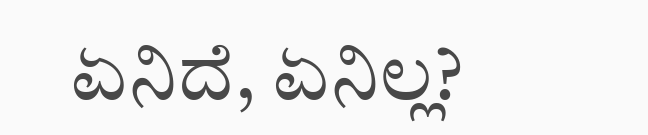ಏನಿದೆ, ಏನಿಲ್ಲ?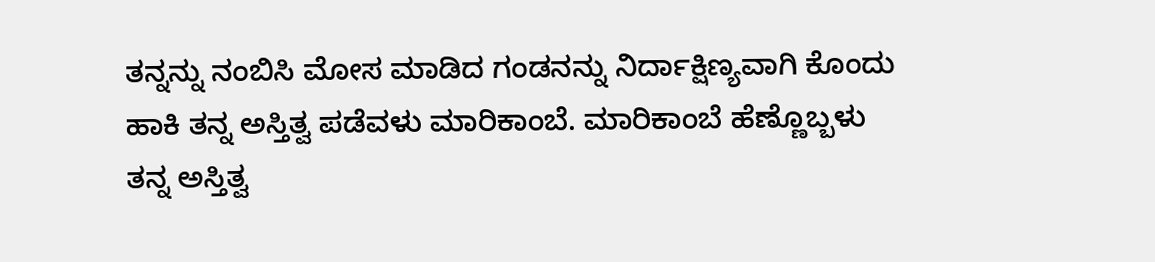ತನ್ನನ್ನು ನಂಬಿಸಿ ಮೋಸ ಮಾಡಿದ ಗಂಡನನ್ನು ನಿರ್ದಾಕ್ಷಿಣ್ಯವಾಗಿ ಕೊಂದು ಹಾಕಿ ತನ್ನ ಅಸ್ತಿತ್ವ ಪಡೆವಳು ಮಾರಿಕಾಂಬೆ. ಮಾರಿಕಾಂಬೆ ಹೆಣ್ಣೊಬ್ಬಳು ತನ್ನ ಅಸ್ತಿತ್ವ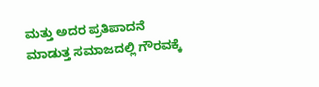ಮತ್ತು ಅದರ ಪ್ರತಿಪಾದನೆ ಮಾಡುತ್ತ ಸಮಾಜದಲ್ಲಿ ಗೌರವಕ್ಕೆ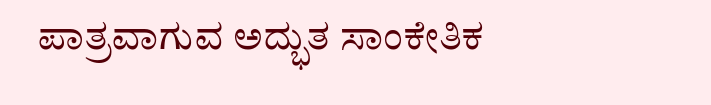ಪಾತ್ರವಾಗುವ ಅದ್ಭುತ ಸಾಂಕೇತಿಕ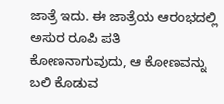ಜಾತ್ರೆ ಇದು. ಈ ಜಾತ್ರೆಯ ಆರಂಭದಲ್ಲಿ ಅಸುರ ರೂಪಿ ಪತಿ ಕೋಣನಾಗುವುದು, ಆ ಕೋಣವನ್ನು ಬಲಿ ಕೊಡುವ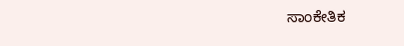ಸಾಂಕೇತಿಕ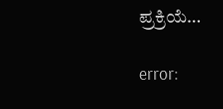ಪ್ರಕ್ರಿಯೆ…

error: